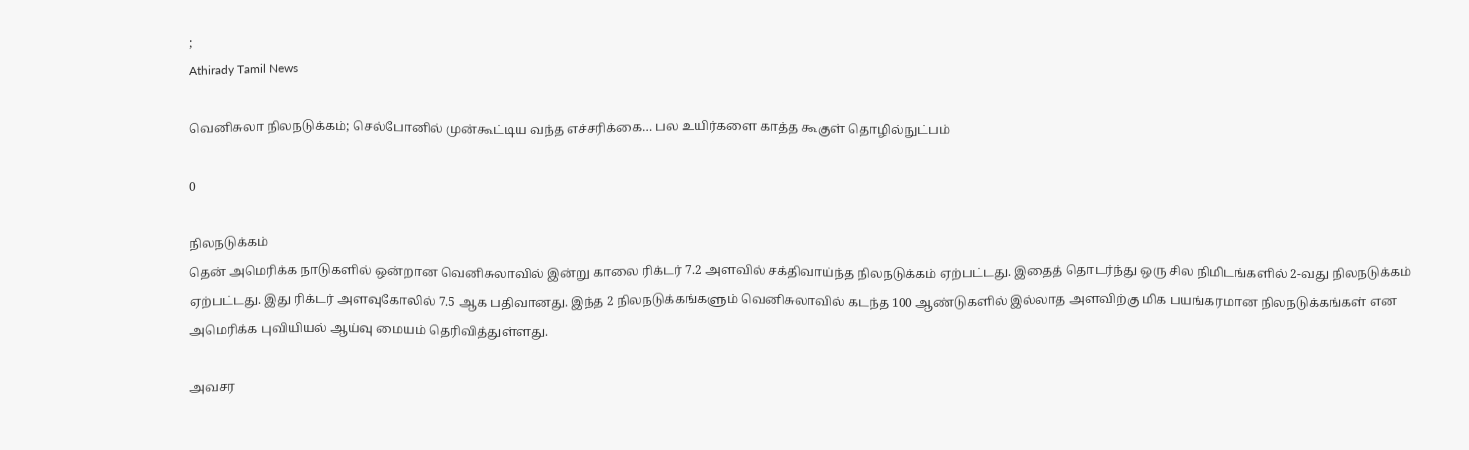;
Athirady Tamil News

வெனிசுலா நிலநடுக்கம்; செல்போனில் முன்கூட்டிய வந்த எச்சரிக்கை… பல உயிர்களை காத்த கூகுள் தொழில்நுட்பம்

0

நிலநடுக்கம்
தென் அமெரிக்க நாடுகளில் ஒன்றான வெனிசுலாவில் இன்று காலை ரிக்டர் 7.2 அளவில் சக்திவாய்ந்த நிலநடுக்கம் ஏற்பட்டது. இதைத் தொடர்ந்து ஒரு சில நிமிடங்களில் 2-வது நிலநடுக்கம் ஏற்பட்டது. இது ரிக்டர் அளவுகோலில் 7.5 ஆக பதிவானது. இந்த 2 நிலநடுக்கங்களும் வெனிசுலாவில் கடந்த 100 ஆண்டுகளில் இல்லாத அளவிற்கு மிக பயங்கரமான நிலநடுக்கங்கள் என அமெரிக்க புவியியல் ஆய்வு மையம் தெரிவித்துள்ளது.

அவசர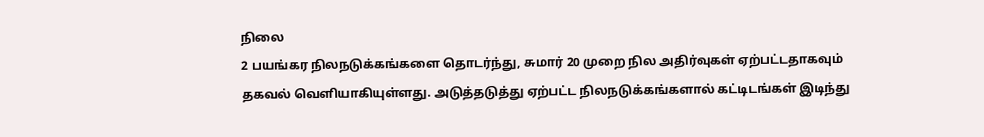நிலை
2 பயங்கர நிலநடுக்கங்களை தொடர்ந்து, சுமார் 20 முறை நில அதிர்வுகள் ஏற்பட்டதாகவும் தகவல் வெளியாகியுள்ளது. அடுத்தடுத்து ஏற்பட்ட நிலநடுக்கங்களால் கட்டிடங்கள் இடிந்து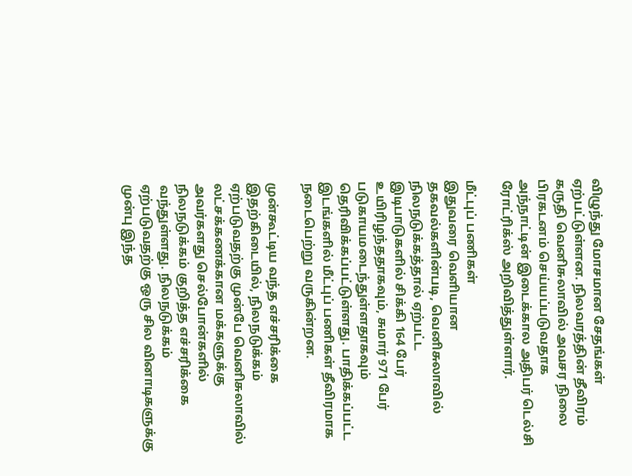விழுந்து மோசமான சேதங்கள் ஏற்பட்டுள்ளன. நிலவரத்தின் தீவிரம் கருதி வெனிசுலாவில் அவசர நிலை பிரகடனம் செய்யப்படுவதாக அந்நாட்டின் இடைக்கால அதிபர் டெல்சி ரோட்ரிக்ஸ் அறிவித்துள்ளார்.

மீட்புப் பணிகள்
இதுவரை வெளியான தகவல்களின்படி, வெனிசுலாவில் நிலநடுக்கத்தால் ஏற்பட்ட இடிபாடுகளில் சிக்கி 164 பேர் உயிரிழந்ததாகவும், சுமார் 971 பேர் படுகாயமடைந்துள்ளதாகவும் தெரிவிக்கப்பட்டுள்ளது. பாதிக்கப்பட்ட இடங்களில் மீட்புப் பணிகள் தீவிரமாக நடைபெற்று வருகின்றன.

முன்கூட்டிய வந்த எச்சரிக்கை
இதற்கிடையில், நிலநடுக்கம் ஏற்படுவதற்கு முன்பே வெனிசுலாவில் லட்சக்கணக்கான மக்களுக்கு அவர்களது செல்போன்களில் நிலநடுக்கம் குறித்த எச்சரிக்கை வந்துள்ளது. நிலநடுக்கம் ஏற்படுவதற்கு ஒரு சில வினாடிகளுக்கு முன்பு இந்த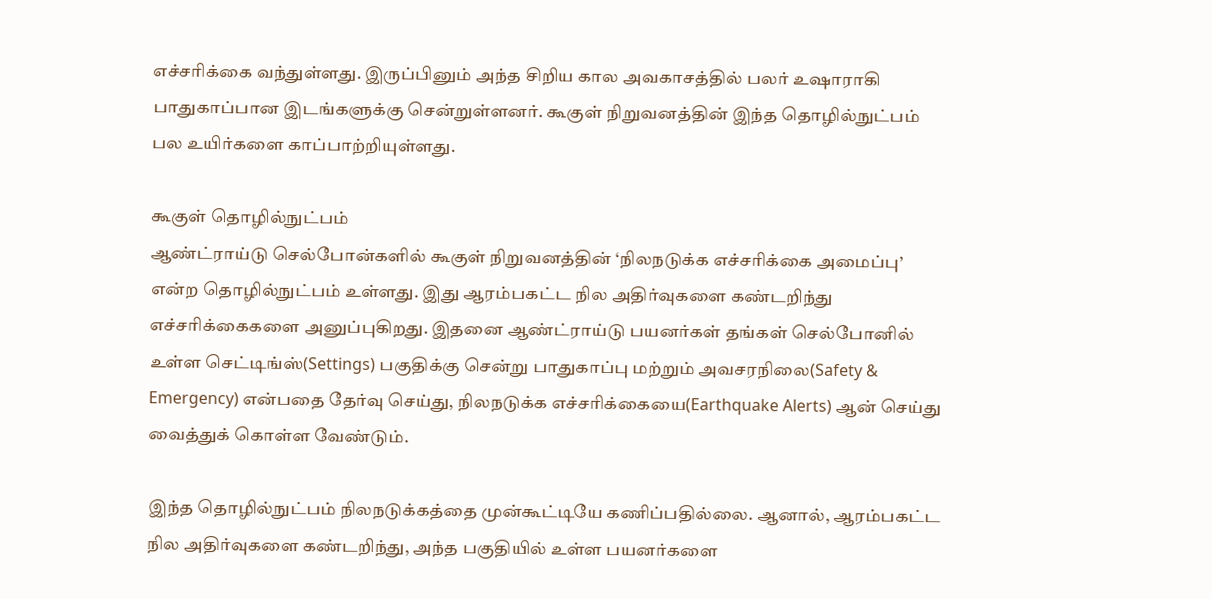எச்சரிக்கை வந்துள்ளது. இருப்பினும் அந்த சிறிய கால அவகாசத்தில் பலர் உஷாராகி பாதுகாப்பான இடங்களுக்கு சென்றுள்ளனர். கூகுள் நிறுவனத்தின் இந்த தொழில்நுட்பம் பல உயிர்களை காப்பாற்றியுள்ளது.

கூகுள் தொழில்நுட்பம்
ஆண்ட்ராய்டு செல்போன்களில் கூகுள் நிறுவனத்தின் ‘நிலநடுக்க எச்சரிக்கை அமைப்பு’ என்ற தொழில்நுட்பம் உள்ளது. இது ஆரம்பகட்ட நில அதிர்வுகளை கண்டறிந்து எச்சரிக்கைகளை அனுப்புகிறது. இதனை ஆண்ட்ராய்டு பயனர்கள் தங்கள் செல்போனில் உள்ள செட்டிங்ஸ்(Settings) பகுதிக்கு சென்று பாதுகாப்பு மற்றும் அவசரநிலை(Safety & Emergency) என்பதை தேர்வு செய்து, நிலநடுக்க எச்சரிக்கையை(Earthquake Alerts) ஆன் செய்து வைத்துக் கொள்ள வேண்டும்.

இந்த தொழில்நுட்பம் நிலநடுக்கத்தை முன்கூட்டியே கணிப்பதில்லை. ஆனால், ஆரம்பகட்ட நில அதிர்வுகளை கண்டறிந்து, அந்த பகுதியில் உள்ள பயனர்களை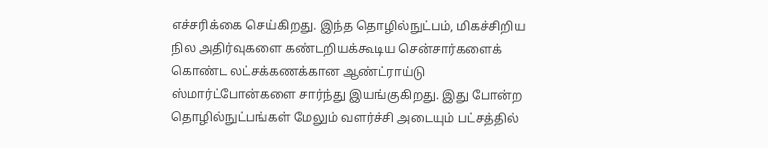எச்சரிக்கை செய்கிறது. இந்த தொழில்நுட்பம், மிகச்சிறிய நில அதிர்வுகளை கண்டறியக்கூடிய சென்சார்களைக் கொண்ட லட்சக்கணக்கான ஆண்ட்ராய்டு ஸ்மார்ட்போன்களை சார்ந்து இயங்குகிறது. இது போன்ற தொழில்நுட்பங்கள் மேலும் வளர்ச்சி அடையும் பட்சத்தில்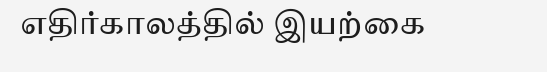எதிர்காலத்தில் இயற்கை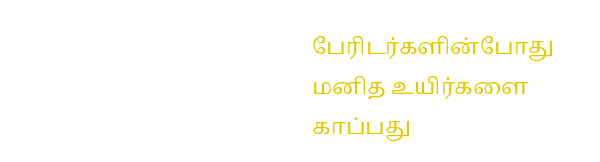பேரிடர்களின்போது மனித உயிர்களை காப்பது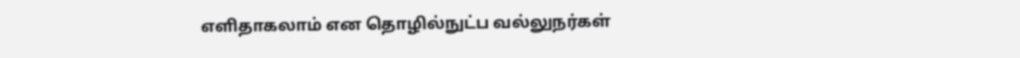எளிதாகலாம் என தொழில்நுட்ப வல்லுநர்கள்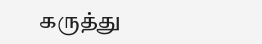கருத்து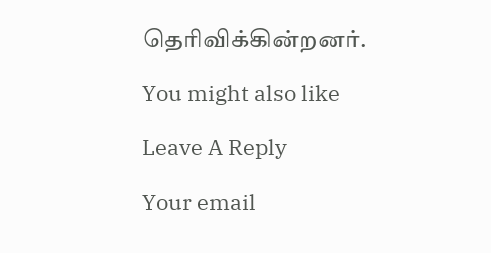தெரிவிக்கின்றனர்.

You might also like

Leave A Reply

Your email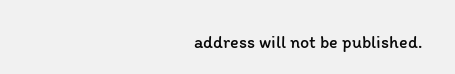address will not be published.